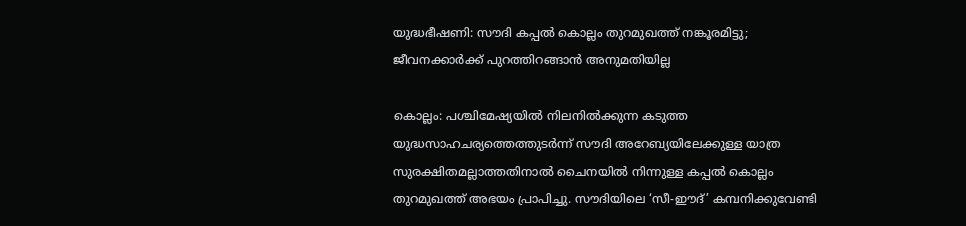യുദ്ധഭീഷണി: സൗദി കപ്പൽ കൊല്ലം തുറമുഖത്ത് നങ്കൂരമിട്ടു; ജീവനക്കാർക്ക് പുറത്തിറങ്ങാൻ അനുമതിയില്ല

കൊല്ലം: പശ്ചിമേഷ്യയിൽ നിലനിൽക്കുന്ന കടുത്ത യുദ്ധസാഹചര്യത്തെത്തുടർന്ന് സൗദി അറേബ്യയിലേക്കുള്ള യാത്ര സുരക്ഷിതമല്ലാത്തതിനാൽ ചൈനയിൽ നിന്നുള്ള കപ്പൽ കൊല്ലം തുറമുഖത്ത് അഭയം പ്രാപിച്ചു. സൗദിയിലെ ‘സീ-ഈദ്’ കമ്പനിക്കുവേണ്ടി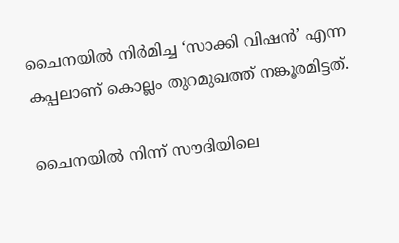ചൈനയിൽ നിർമിച്ച ‘സാക്കി വിഷൻ’ എന്ന കപ്പലാണ് കൊല്ലം തുറമുഖത്ത് നങ്കൂരമിട്ടത്.

ചൈനയിൽ നിന്ന് സൗദിയിലെ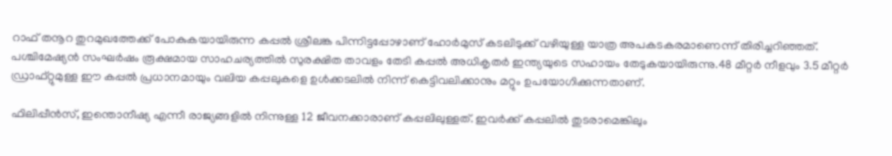റാഫ് തനൂറ തുറമുഖത്തേക്ക് പോകുകയായിരുന്ന കപ്പൽ ശ്രീലങ്ക പിന്നിട്ടപ്പോഴാണ് ഹോർമുസ് കടലിടുക്ക് വഴിയുള്ള യാത്ര അപകടകരമാണെന്ന് തിരിച്ചറിഞ്ഞത്. പശ്ചിമേഷ്യൻ സംഘർഷം രൂക്ഷമായ സാഹചര്യത്തിൽ സുരക്ഷിത താവളം തേടി കപ്പൽ അധികൃതർ ഇന്ത്യയുടെ സഹായം തേടുകയായിരുന്നു.48 മീറ്റർ നീളവും 3.5 മീറ്റർ ഡ്രാഫ്റ്റുമുള്ള ഈ കപ്പൽ പ്രധാനമായും വലിയ കപ്പലുകളെ ഉൾക്കടലിൽ നിന്ന് കെട്ടിവലിക്കാനും മറ്റും ഉപയോഗിക്കുന്നതാണ്.

ഫിലിപ്പീൻസ്, ഇന്തൊനീഷ്യ എന്നീ രാജ്യങ്ങളിൽ നിന്നുള്ള 12 ജീവനക്കാരാണ് കപ്പലിലുള്ളത്. ഇവർക്ക് കപ്പലിൽ തുടരാമെങ്കിലും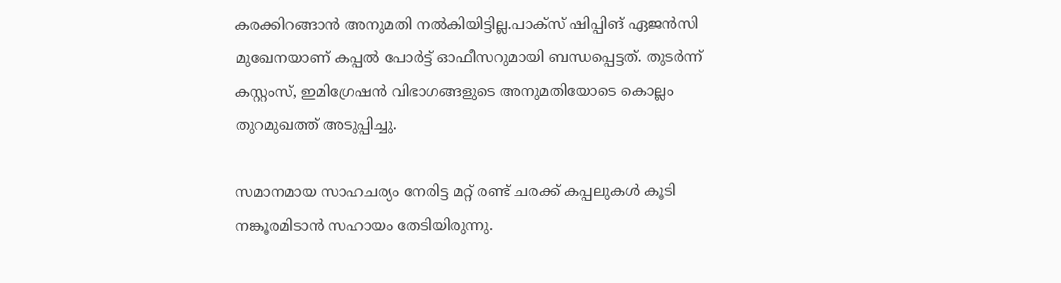കരക്കിറങ്ങാൻ അനുമതി നൽകിയിട്ടില്ല.പാക്സ് ഷിപ്പിങ് ഏജൻസി മുഖേനയാണ് കപ്പൽ പോർട്ട് ഓഫീസറുമായി ബന്ധപ്പെട്ടത്. തുടർന്ന് കസ്റ്റംസ്, ഇമിഗ്രേഷൻ വിഭാഗങ്ങളുടെ അനുമതിയോടെ കൊല്ലം തുറമുഖത്ത് അടുപ്പിച്ചു.

സമാനമായ സാഹചര്യം നേരിട്ട മറ്റ് രണ്ട് ചരക്ക് കപ്പലുകൾ കൂടി നങ്കൂരമിടാൻ സഹായം തേടിയിരുന്നു.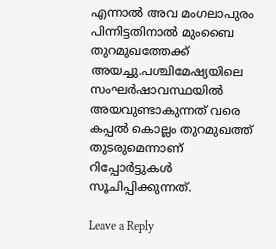എന്നാൽ അവ മംഗലാപുരം പിന്നിട്ടതിനാൽ മുംബൈ തുറമുഖത്തേക്ക് അയച്ചു.പശ്ചിമേഷ്യയിലെ സംഘർഷാവസ്ഥയിൽ അയവുണ്ടാകുന്നത് വരെ കപ്പൽ കൊല്ലം തുറമുഖത്ത് തുടരുമെന്നാണ് റിപ്പോർട്ടുകൾ സൂചിപ്പിക്കുന്നത്.

Leave a Reply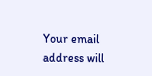Your email address will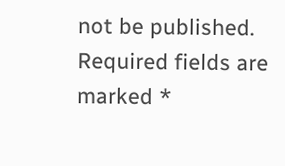not be published. Required fields are marked *